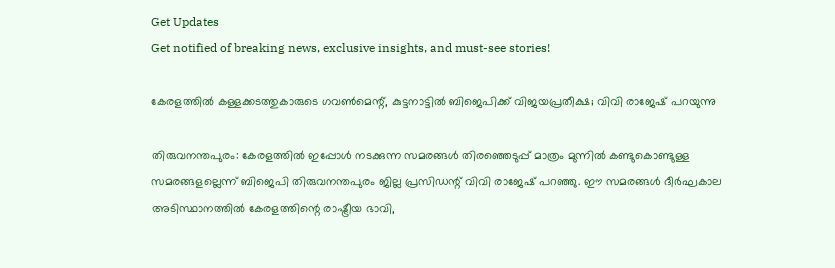Get Updates
Get notified of breaking news, exclusive insights, and must-see stories!

കേരളത്തിൽ കള്ളക്കടത്തുകാരുടെ ഗവൺമെന്റ്, കുട്ടനാട്ടിൽ ബിജെപിക്ക് വിജയപ്രതീക്ഷ; വിവി രാജേഷ് പറയുന്നു

തിരുവനന്തപുരം: കേരളത്തില്‍ ഇപ്പോള്‍ നടക്കുന്ന സമരങ്ങള്‍ തിരഞ്ഞെടുപ്പ് മാത്രം മുന്നില്‍ കണ്ടുകൊണ്ടുള്ള സമരങ്ങളല്ലെന്ന് ബിജെപി തിരുവനന്തപുരം ജില്ല പ്രസിഡന്റ് വിവി രാജേഷ് പറഞ്ഞു. ഈ സമരങ്ങള്‍ ദീര്‍ഘകാല അടിസ്ഥാനത്തില്‍ കേരളത്തിന്റെ രാഷ്ട്രീയ ഭാവി,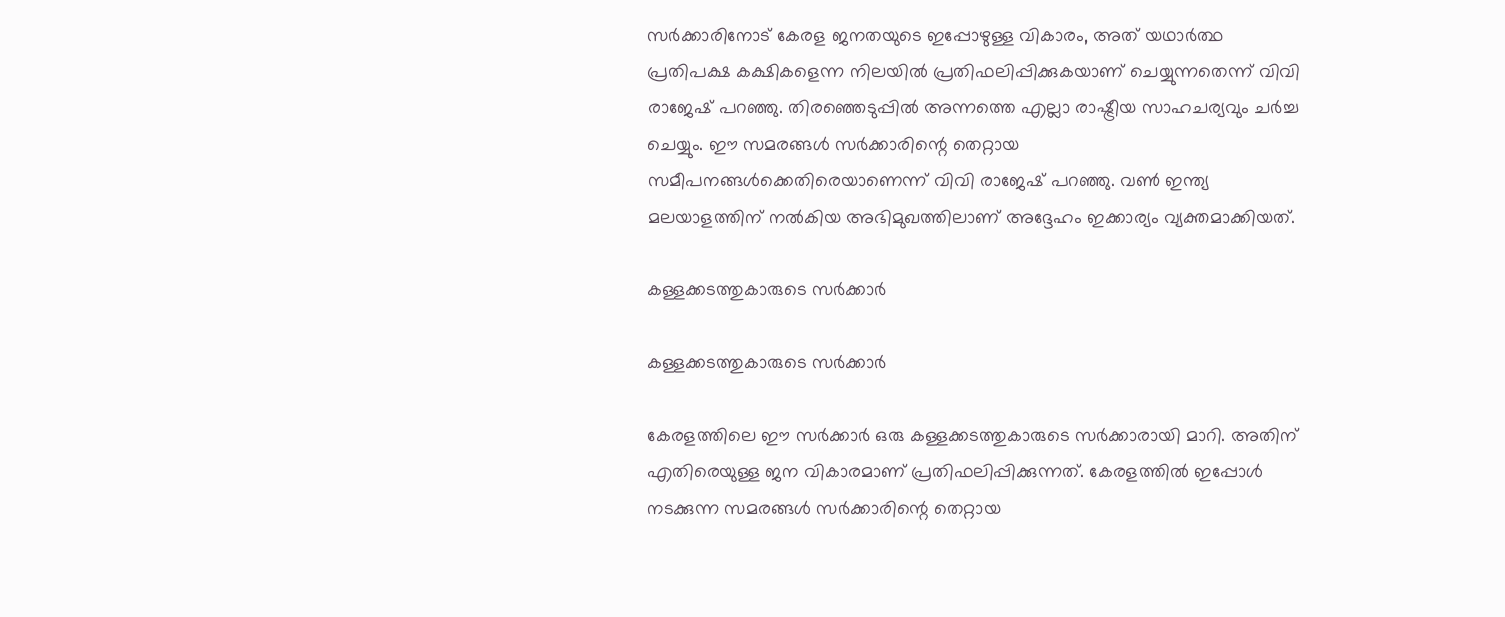സര്‍ക്കാരിനോട് കേരള ജനതയുടെ ഇപ്പോഴുള്ള വികാരം, അത് യഥാര്‍ത്ഥ പ്രതിപക്ഷ കക്ഷികളെന്ന നിലയില്‍ പ്രതിഫലിപ്പിക്കുകയാണ് ചെയ്യുന്നതെന്ന് വിവി രാജേഷ് പറഞ്ഞു. തിരഞ്ഞെടുപ്പില്‍ അന്നത്തെ എല്ലാ രാഷ്ട്രീയ സാഹചര്യവും ചര്‍ച്ച ചെയ്യും. ഈ സമരങ്ങള്‍ സര്‍ക്കാരിന്റെ തെറ്റായ സമീപനങ്ങള്‍ക്കെതിരെയാണെന്ന് വിവി രാജേഷ് പറഞ്ഞു. വണ്‍ ഇന്ത്യ മലയാളത്തിന് നല്‍കിയ അഭിമുഖത്തിലാണ് അദ്ദേഹം ഇക്കാര്യം വ്യക്തമാക്കിയത്.

കള്ളക്കടത്തുകാരുടെ സര്‍ക്കാര്‍

കള്ളക്കടത്തുകാരുടെ സര്‍ക്കാര്‍

കേരളത്തിലെ ഈ സര്‍ക്കാര്‍ ഒരു കള്ളക്കടത്തുകാരുടെ സര്‍ക്കാരായി മാറി. അതിന് എതിരെയുള്ള ജന വികാരമാണ് പ്രതിഫലിപ്പിക്കുന്നത്. കേരളത്തില്‍ ഇപ്പോള്‍ നടക്കുന്ന സമരങ്ങള്‍ സര്‍ക്കാരിന്റെ തെറ്റായ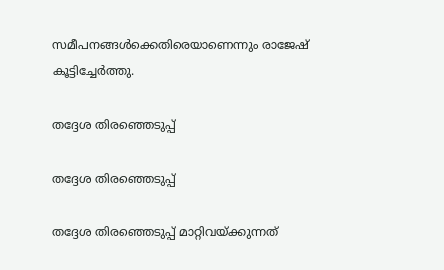സമീപനങ്ങള്‍ക്കെതിരെയാണെന്നും രാജേഷ് കൂട്ടിച്ചേര്‍ത്തു.

തദ്ദേശ തിരഞ്ഞെടുപ്പ്

തദ്ദേശ തിരഞ്ഞെടുപ്പ്

തദ്ദേശ തിരഞ്ഞെടുപ്പ് മാറ്റിവയ്ക്കുന്നത്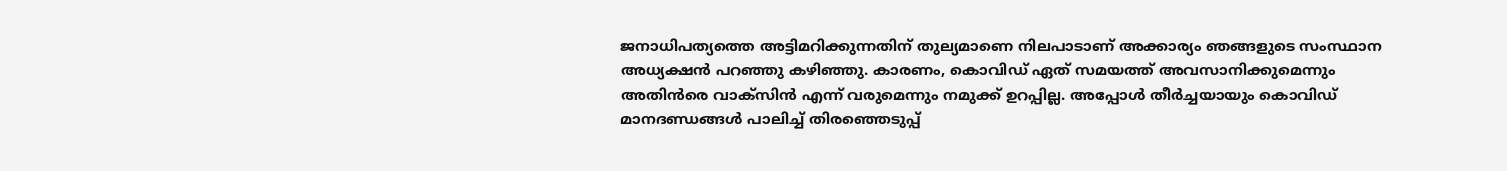ജനാധിപത്യത്തെ അട്ടിമറിക്കുന്നതിന് തുല്യമാണെ നിലപാടാണ് അക്കാര്യം ഞങ്ങളുടെ സംസ്ഥാന അധ്യക്ഷന്‍ പറഞ്ഞു കഴിഞ്ഞു. കാരണം, കൊവിഡ് ഏത് സമയത്ത് അവസാനിക്കുമെന്നും അതിന്‍രെ വാക്‌സിന്‍ എന്ന് വരുമെന്നും നമുക്ക് ഉറപ്പില്ല. അപ്പോള്‍ തീര്‍ച്ചയായും കൊവിഡ് മാനദണ്ഡങ്ങള്‍ പാലിച്ച് തിരഞ്ഞെടുപ്പ്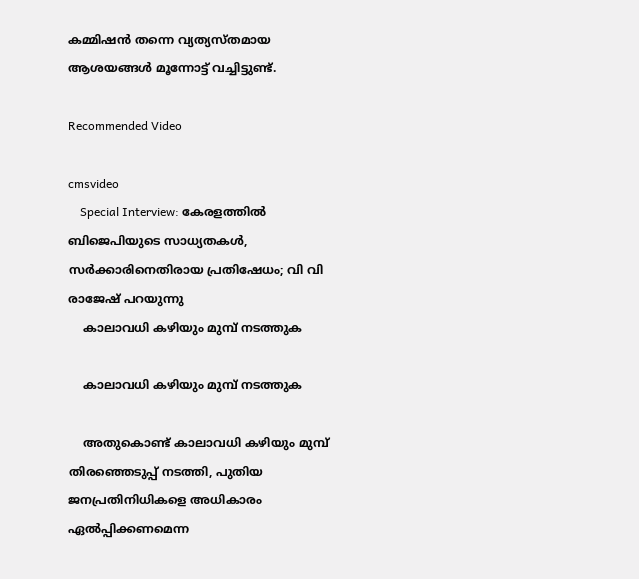കമ്മിഷന്‍ തന്നെ വ്യത്യസ്തമായ ആശയങ്ങള്‍ മൂന്നോട്ട് വച്ചിട്ടുണ്ട്.

Recommended Video

cmsvideo
    Special Interview: കേരളത്തിൽ ബിജെപിയുടെ സാധ്യതകൾ, സർക്കാരിനെതിരായ പ്രതിഷേധം; വി വി രാജേഷ് പറയുന്നു
    കാലാവധി കഴിയും മുമ്പ് നടത്തുക

    കാലാവധി കഴിയും മുമ്പ് നടത്തുക

    അതുകൊണ്ട് കാലാവധി കഴിയും മുമ്പ് തിരഞ്ഞെടുപ്പ് നടത്തി, പുതിയ ജനപ്രതിനിധികളെ അധികാരം ഏല്‍പ്പിക്കണമെന്ന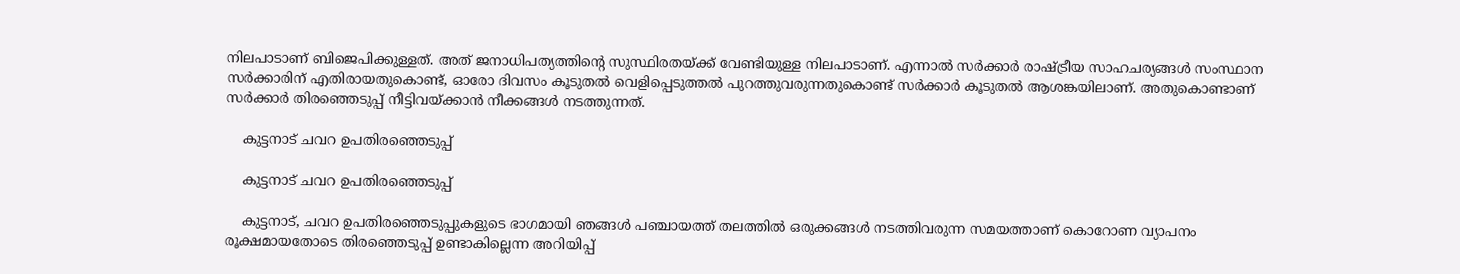നിലപാടാണ് ബിജെപിക്കുള്ളത്. അത് ജനാധിപത്യത്തിന്റെ സുസ്ഥിരതയ്ക്ക് വേണ്ടിയുള്ള നിലപാടാണ്. എന്നാല്‍ സര്‍ക്കാര്‍ രാഷ്ട്രീയ സാഹചര്യങ്ങള്‍ സംസ്ഥാന സര്‍ക്കാരിന് എതിരായതുകൊണ്ട്, ഓരോ ദിവസം കൂടുതല്‍ വെളിപ്പെടുത്തല്‍ പുറത്തുവരുന്നതുകൊണ്ട് സര്‍ക്കാര്‍ കൂടുതല്‍ ആശങ്കയിലാണ്. അതുകൊണ്ടാണ് സര്‍ക്കാര്‍ തിരഞ്ഞെടുപ്പ് നീട്ടിവയ്ക്കാന്‍ നീക്കങ്ങള്‍ നടത്തുന്നത്.

    കുട്ടനാട് ചവറ ഉപതിരഞ്ഞെടുപ്പ്

    കുട്ടനാട് ചവറ ഉപതിരഞ്ഞെടുപ്പ്

    കുട്ടനാട്, ചവറ ഉപതിരഞ്ഞെടുപ്പുകളുടെ ഭാഗമായി ഞങ്ങള്‍ പഞ്ചായത്ത് തലത്തില്‍ ഒരുക്കങ്ങള്‍ നടത്തിവരുന്ന സമയത്താണ് കൊറോണ വ്യാപനം രൂക്ഷമായതോടെ തിരഞ്ഞെടുപ്പ് ഉണ്ടാകില്ലെന്ന അറിയിപ്പ്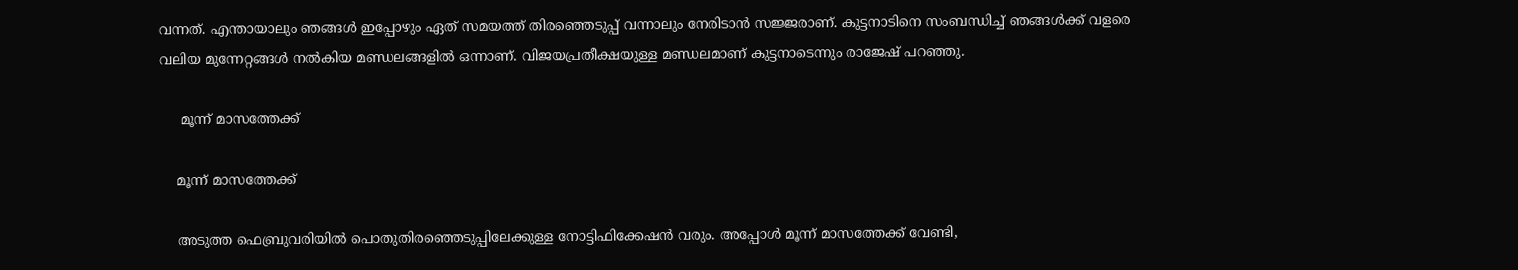വന്നത്. എന്തായാലും ഞങ്ങള്‍ ഇപ്പോഴും ഏത് സമയത്ത് തിരഞ്ഞെടുപ്പ് വന്നാലും നേരിടാന്‍ സജ്ജരാണ്. കുട്ടനാടിനെ സംബന്ധിച്ച് ഞങ്ങള്‍ക്ക് വളരെ വലിയ മുന്നേറ്റങ്ങള്‍ നല്‍കിയ മണ്ഡലങ്ങളില്‍ ഒന്നാണ്. വിജയപ്രതീക്ഷയുള്ള മണ്ഡലമാണ് കുട്ടനാടെന്നും രാജേഷ് പറഞ്ഞു.

     മൂന്ന് മാസത്തേക്ക്

    മൂന്ന് മാസത്തേക്ക്

    അടുത്ത ഫെബ്രുവരിയില്‍ പൊതുതിരഞ്ഞെടുപ്പിലേക്കുള്ള നോട്ടിഫിക്കേഷന്‍ വരും. അപ്പോള്‍ മൂന്ന് മാസത്തേക്ക് വേണ്ടി,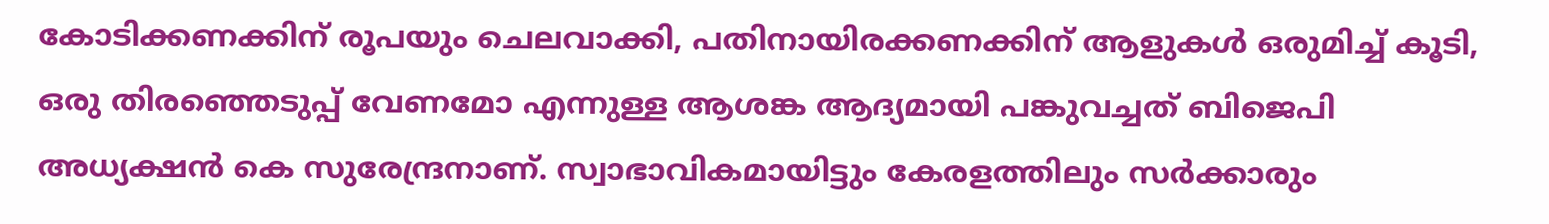കോടിക്കണക്കിന് രൂപയും ചെലവാക്കി, പതിനായിരക്കണക്കിന് ആളുകള്‍ ഒരുമിച്ച് കൂടി, ഒരു തിരഞ്ഞെടുപ്പ് വേണമോ എന്നുള്ള ആശങ്ക ആദ്യമായി പങ്കുവച്ചത് ബിജെപി അധ്യക്ഷന്‍ കെ സുരേന്ദ്രനാണ്. സ്വാഭാവികമായിട്ടും കേരളത്തിലും സര്‍ക്കാരും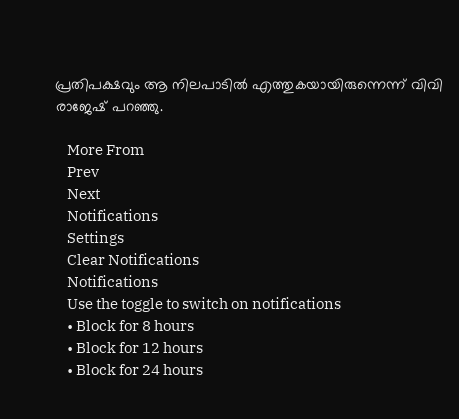പ്രതിപക്ഷവും ആ നിലപാടില്‍ എത്തുകയായിരുന്നെന്ന് വിവി രാജേഷ് പറഞ്ഞു.

    More From
    Prev
    Next
    Notifications
    Settings
    Clear Notifications
    Notifications
    Use the toggle to switch on notifications
    • Block for 8 hours
    • Block for 12 hours
    • Block for 24 hours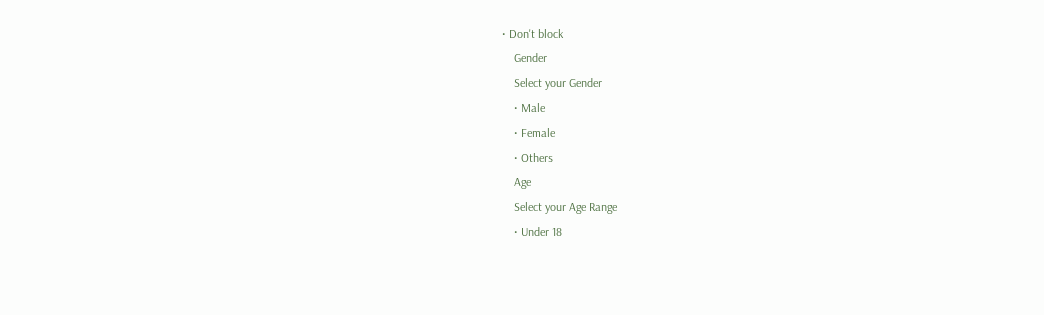• Don't block
    Gender
    Select your Gender
    • Male
    • Female
    • Others
    Age
    Select your Age Range
    • Under 18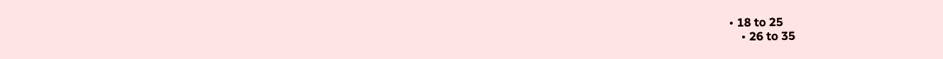• 18 to 25
    • 26 to 35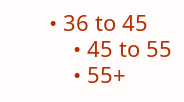• 36 to 45
    • 45 to 55
    • 55+